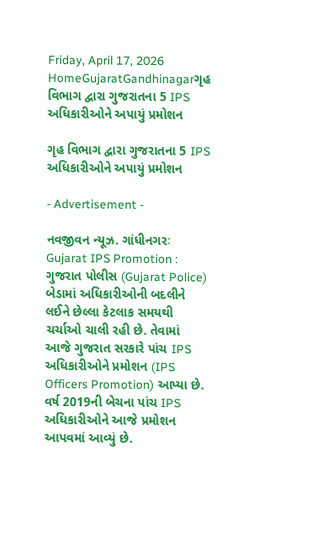Friday, April 17, 2026
HomeGujaratGandhinagarગૃહ વિભાગ દ્વારા ગુજરાતના 5 IPS અધિકારીઓને અપાયું પ્રમોશન

ગૃહ વિભાગ દ્વારા ગુજરાતના 5 IPS અધિકારીઓને અપાયું પ્રમોશન

- Advertisement -

નવજીવન ન્યૂઝ. ગાંધીનગરઃ Gujarat IPS Promotion : ગુજરાત પોલીસ (Gujarat Police) બેડામાં અધિકારીઓની બદલીને લઈને છેલ્લા કેટલાક સમયથી ચર્ચાઓ ચાલી રહી છે. તેવામાં આજે ગુજરાત સરકારે પાંચ IPS અધિકારીઓને પ્રમોશન (IPS Officers Promotion) આપ્યા છે. વર્ષ 2019ની બેચના પાંચ IPS અધિકારીઓને આજે પ્રમોશન આપવમાં આવ્યું છે.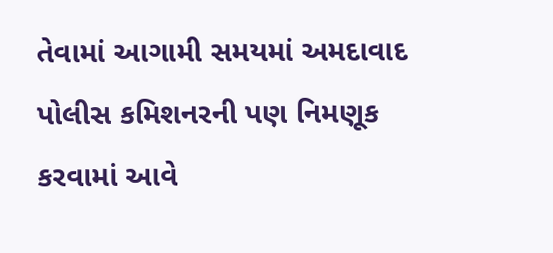તેવામાં આગામી સમયમાં અમદાવાદ પોલીસ કમિશનરની પણ નિમણૂક કરવામાં આવે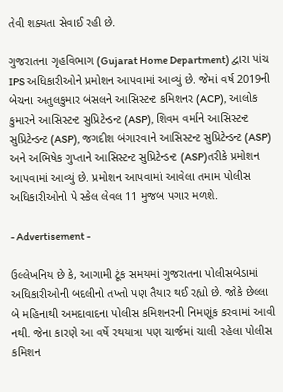તેવી શક્યતા સેવાઈ રહી છે.

ગુજરાતના ગૃહવિભાગ (Gujarat Home Department) દ્વારા પાંચ IPS અધિકારીઓને પ્રમોશન આપવામાં આવ્યું છે. જેમાં વર્ષ 2019ની બેચના અતુલકુમાર બંસલને આસિસ્ટન્ટ કમિશનર (ACP), આલોક કુમારને આસિસ્ટન્ટ સુપ્રિટેન્ડન્ટ (ASP), શિવમ વર્માને આસિસ્ટન્ટ સુપ્રિટેન્ડન્ટ (ASP), જગદીશ બંગારવાને આસિસ્ટન્ટ સુપ્રિટેન્ડન્ટ (ASP) અને અભિષેક ગુપ્તાને આસિસ્ટન્ટ સુપ્રિટેન્ડન્ટ (ASP)તરીકે પ્રમોશન આપવામાં આવ્યું છે. પ્રમોશન આપવામાં આવેલા તમામ પોલીસ અધિકારીઓનો પે સ્કેલ લેવલ 11 મુજબ પગાર મળશે.

- Advertisement -

ઉલ્લેખનિય છે કે, આગામી ટૂંક સમયમાં ગુજરાતના પોલીસબેડામાં અધિકારીઓની બદલીનો તખ્તો પણ તૈયાર થઈ રહ્યો છે. જોકે છેલ્લા બે મહિનાથી અમદાવાદના પોલીસ કમિશનરની નિમણૂંક કરવામાં આવી નથી. જેના કારણે આ વર્ષે રથયાત્રા પણ ચાર્જમાં ચાલી રહેલા પોલીસ કમિશન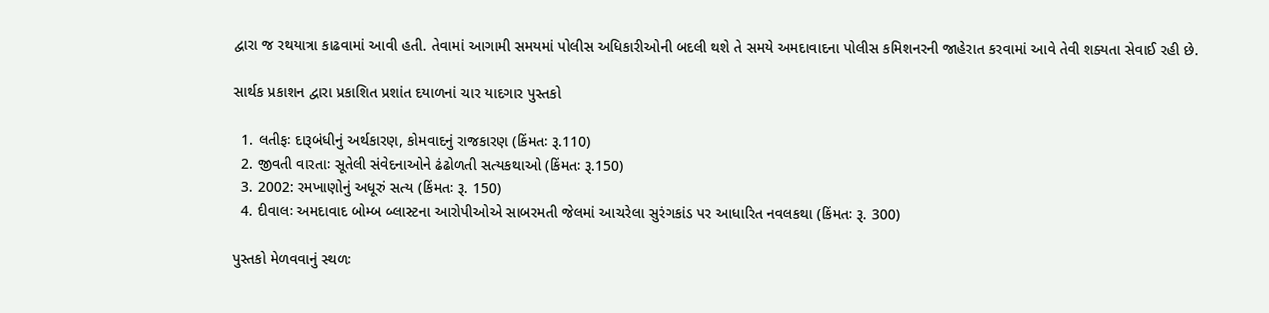દ્વારા જ રથયાત્રા કાઢવામાં આવી હતી. તેવામાં આગામી સમયમાં પોલીસ અધિકારીઓની બદલી થશે તે સમયે અમદાવાદના પોલીસ કમિશનરની જાહેરાત કરવામાં આવે તેવી શક્યતા સેવાઈ રહી છે.

સાર્થક પ્રકાશન દ્વારા પ્રકાશિત પ્રશાંત દયાળનાં ચાર યાદગાર પુસ્તકો

  1. લતીફઃ દારૂબંધીનું અર્થકારણ, કોમવાદનું રાજકારણ (કિંમતઃ રૂ.110)
  2. જીવતી વારતાઃ સૂતેલી સંવેદનાઓને ઢંઢોળતી સત્યકથાઓ (કિંમતઃ રૂ.150)
  3. 2002: રમખાણોનું અધૂરું સત્ય (કિંમતઃ રૂ. 150)
  4. દીવાલઃ અમદાવાદ બોમ્બ બ્લાસ્ટના આરોપીઓએ સાબરમતી જેલમાં આચરેલા સુરંગકાંડ પર આધારિત નવલકથા (કિંમતઃ રૂ. 300)

પુસ્તકો મેળવવાનું સ્થળઃ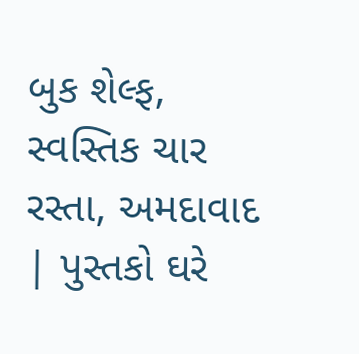બુક શેલ્ફ, સ્વસ્તિક ચાર રસ્તા, અમદાવાદ | પુસ્તકો ઘરે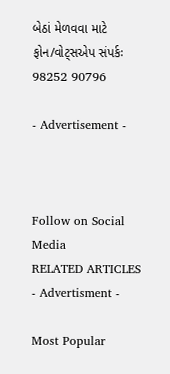બેઠાં મેળવવા માટે ફોન/વોટ્સએપ સંપર્કઃ 98252 90796

- Advertisement -



Follow on Social Media
RELATED ARTICLES
- Advertisment -

Most Popular